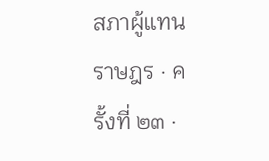สภาผู้แทนราษฎร · ครั้งที่ ๒๓ ·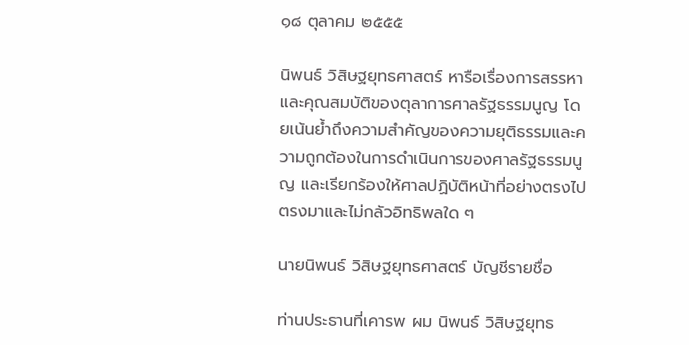๑๘ ตุลาคม ๒๕๕๕

นิพนธ์ วิสิษฐยุทธศาสตร์ หารือเรื่องการสรรหาและคุณสมบัติของตุลาการศาลรัฐธรรมนูญ โดยเน้นย้ำถึงความสำคัญของความยุติธรรมและความถูกต้องในการดำเนินการของศาลรัฐธรรมนูญ และเรียกร้องให้ศาลปฏิบัติหน้าที่อย่างตรงไปตรงมาและไม่กลัวอิทธิพลใด ๆ

นายนิพนธ์ วิสิษฐยุทธศาสตร์ บัญชีรายชื่อ

ท่านประธานที่เคารพ ผม นิพนธ์ วิสิษฐยุทธ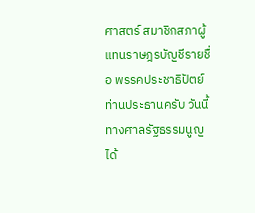ศาสตร์ สมาชิกสภาผู้แทนราษฎรบัญชีรายชื่อ พรรคประชาธิปัตย์ ท่านประธานครับ วันนี้ทางศาลรัฐธรรมนูญได้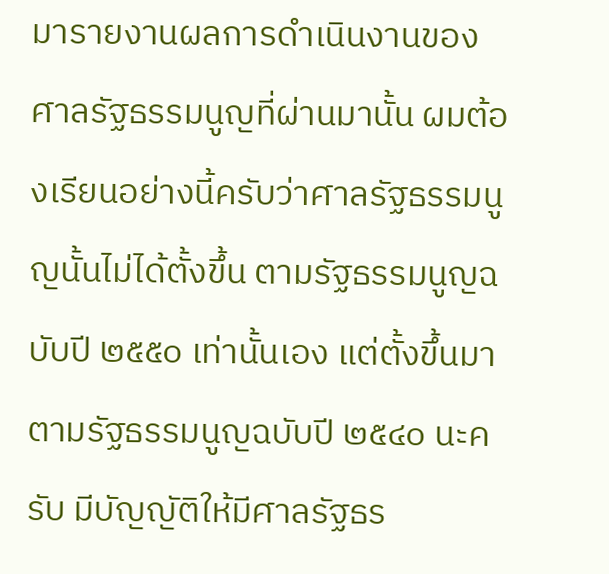มารายงานผลการดำเนินงานของ ศาลรัฐธรรมนูญที่ผ่านมานั้น ผมต้องเรียนอย่างนี้ครับว่าศาลรัฐธรรมนูญนั้นไม่ได้ตั้งขึ้น ตามรัฐธรรมนูญฉบับปี ๒๕๕๐ เท่านั้นเอง แต่ตั้งขึ้นมาตามรัฐธรรมนูญฉบับปี ๒๕๔๐ นะครับ มีบัญญัติให้มีศาลรัฐธร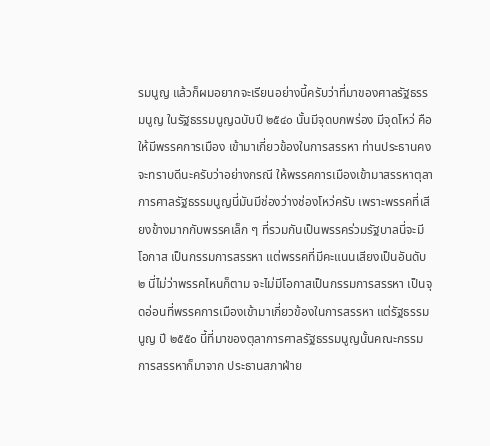รมนูญ แล้วก็ผมอยากจะเรียนอย่างนี้ครับว่าที่มาของศาลรัฐธรรมนูญ ในรัฐธรรมนูญฉบับปี ๒๕๔๐ นั้นมีจุดบกพร่อง มีจุดโหว่ คือให้มีพรรคการเมือง เข้ามาเกี่ยวข้องในการสรรหา ท่านประธานคงจะทราบดีนะครับว่าอย่างกรณี ให้พรรคการเมืองเข้ามาสรรหาตุลาการศาลรัฐธรรมนูญนี่มันมีช่องว่างช่องโหว่ครับ เพราะพรรคที่เสียงข้างมากกับพรรคเล็ก ๆ ที่รวมกันเป็นพรรคร่วมรัฐบาลนี่จะมีโอกาส เป็นกรรมการสรรหา แต่พรรคที่มีคะแนนเสียงเป็นอันดับ ๒ นี่ไม่ว่าพรรคไหนก็ตาม จะไม่มีโอกาสเป็นกรรมการสรรหา เป็นจุดอ่อนที่พรรคการเมืองเข้ามาเกี่ยวข้องในการสรรหา แต่รัฐธรรมนูญ ปี ๒๕๕๐ นี้ที่มาของตุลาการศาลรัฐธรรมนูญนั้นคณะกรรมการสรรหาก็มาจาก ประธานสภาฝ่าย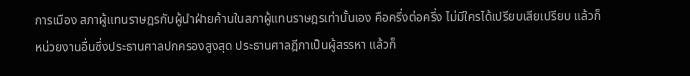การเมือง สภาผู้แทนราษฎรกับผู้นำฝ่ายค้านในสภาผู้แทนราษฎรเท่านั้นเอง คือครึ่งต่อครึ่ง ไม่มีใครได้เปรียบเสียเปรียบ แล้วก็หน่วยงานอื่นซึ่งประธานศาลปกครองสูงสุด ประธานศาลฎีกาเป็นผู้สรรหา แล้วก็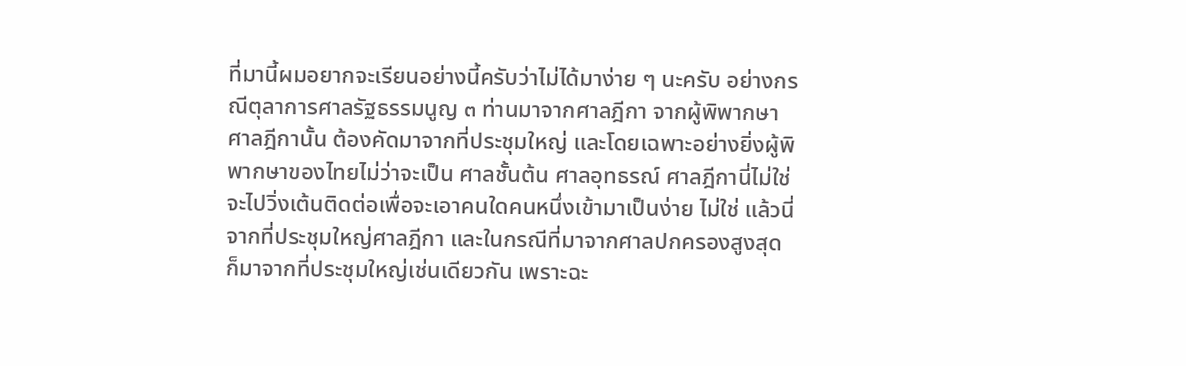ที่มานี้ผมอยากจะเรียนอย่างนี้ครับว่าไม่ได้มาง่าย ๆ นะครับ อย่างกรณีตุลาการศาลรัฐธรรมนูญ ๓ ท่านมาจากศาลฎีกา จากผู้พิพากษาศาลฎีกานั้น ต้องคัดมาจากที่ประชุมใหญ่ และโดยเฉพาะอย่างยิ่งผู้พิพากษาของไทยไม่ว่าจะเป็น ศาลชั้นต้น ศาลอุทธรณ์ ศาลฎีกานี่ไม่ใช่จะไปวิ่งเต้นติดต่อเพื่อจะเอาคนใดคนหนึ่งเข้ามาเป็นง่าย ไม่ใช่ แล้วนี่จากที่ประชุมใหญ่ศาลฎีกา และในกรณีที่มาจากศาลปกครองสูงสุด ก็มาจากที่ประชุมใหญ่เช่นเดียวกัน เพราะฉะ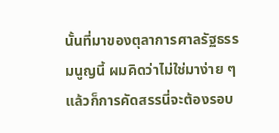นั้นที่มาของตุลาการศาลรัฐธรรมนูญนี้ ผมคิดว่าไม่ใช่มาง่าย ๆ แล้วก็การคัดสรรนี่จะต้องรอบ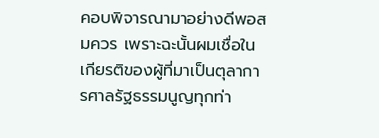คอบพิจารณามาอย่างดีพอสมควร เพราะฉะนั้นผมเชื่อในเกียรติของผู้ที่มาเป็นตุลาการศาลรัฐธรรมนูญทุกท่า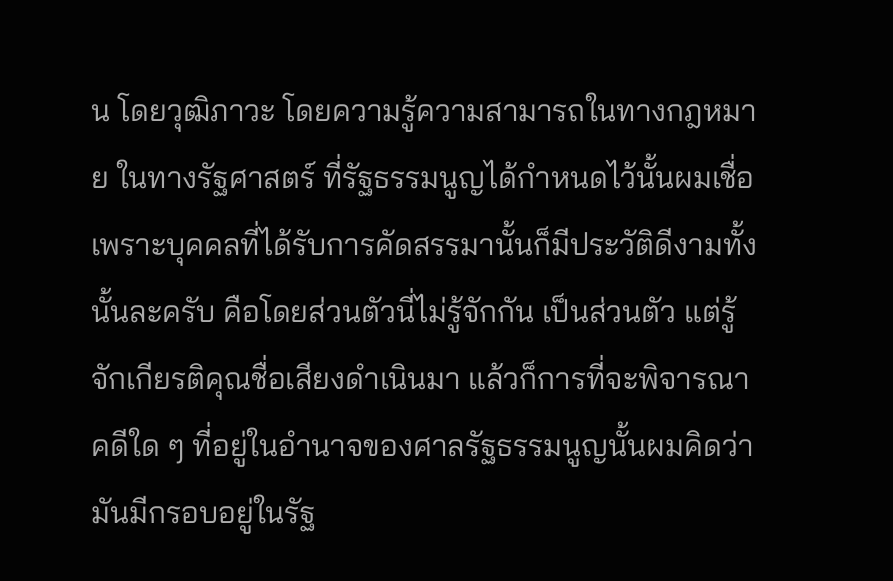น โดยวุฒิภาวะ โดยความรู้ความสามารถในทางกฎหมาย ในทางรัฐศาสตร์ ที่รัฐธรรมนูญได้กำหนดไว้นั้นผมเชื่อ เพราะบุคคลที่ได้รับการคัดสรรมานั้นก็มีประวัติดีงามทั้งนั้นละครับ คือโดยส่วนตัวนี่ไม่รู้จักกัน เป็นส่วนตัว แต่รู้จักเกียรติคุณชื่อเสียงดำเนินมา แล้วก็การที่จะพิจารณาคดีใด ๆ ที่อยู่ในอำนาจของศาลรัฐธรรมนูญนั้นผมคิดว่ามันมีกรอบอยู่ในรัฐ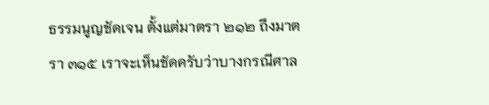ธรรมนูญชัดเจน ตั้งแต่มาตรา ๒๑๒ ถึงมาตรา ๓๑๕ เราจะเห็นชัดครับว่าบางกรณีศาล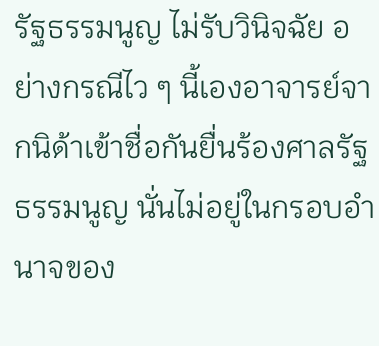รัฐธรรมนูญ ไม่รับวินิจฉัย อย่างกรณีไว ๆ นี้เองอาจารย์จากนิด้าเข้าชื่อกันยื่นร้องศาลรัฐธรรมนูญ นั่นไม่อยู่ในกรอบอำนาจของ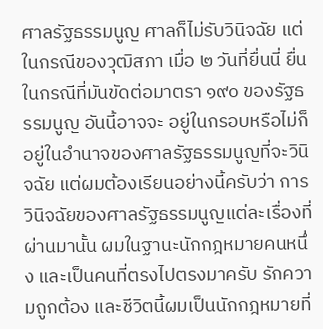ศาลรัฐธรรมนูญ ศาลก็ไม่รับวินิจฉัย แต่ในกรณีของวุฒิสภา เมื่อ ๒ วันที่ยื่นนี่ ยื่นในกรณีที่มันขัดต่อมาตรา ๑๙๐ ของรัฐธรรมนูญ อันนี้อาจจะ อยู่ในกรอบหรือไม่ก็อยู่ในอำนาจของศาลรัฐธรรมนูญที่จะวินิจฉัย แต่ผมต้องเรียนอย่างนี้ครับว่า การวินิจฉัยของศาลรัฐธรรมนูญแต่ละเรื่องที่ผ่านมานั้น ผมในฐานะนักกฎหมายคนหนึ่ง และเป็นคนที่ตรงไปตรงมาครับ รักความถูกต้อง และชีวิตนี้ผมเป็นนักกฎหมายที่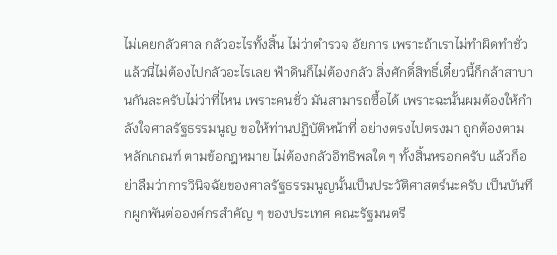ไม่เคยกลัวศาล กลัวอะไรทั้งสิ้น ไม่ว่าตำรวจ อัยการ เพราะถ้าเราไม่ทำผิดทำชั่วแล้วนี่ไม่ต้องไปกลัวอะไรเลย ฟ้าดินก็ไม่ต้องกลัว สิ่งศักดิ์สิทธิ์เดี๋ยวนี้ก็กล้าสาบานกันละครับไม่ว่าที่ไหน เพราะคนชั่ว มันสามารถซื้อได้ เพราะฉะนั้นผมต้องให้กำลังใจศาลรัฐธรรมนูญ ขอให้ท่านปฏิบัติหน้าที่ อย่างตรงไปตรงมา ถูกต้องตามหลักเกณฑ์ ตามข้อกฎหมาย ไม่ต้องกลัวอิทธิพลใด ๆ ทั้งสิ้นหรอกครับ แล้วก็อย่าลืมว่าการวินิจฉัยของศาลรัฐธรรมนูญนั้นเป็นประวัติศาสตร์นะครับ เป็นบันทึกผูกพันต่อองค์กรสำคัญ ๆ ของประเทศ คณะรัฐมนตรี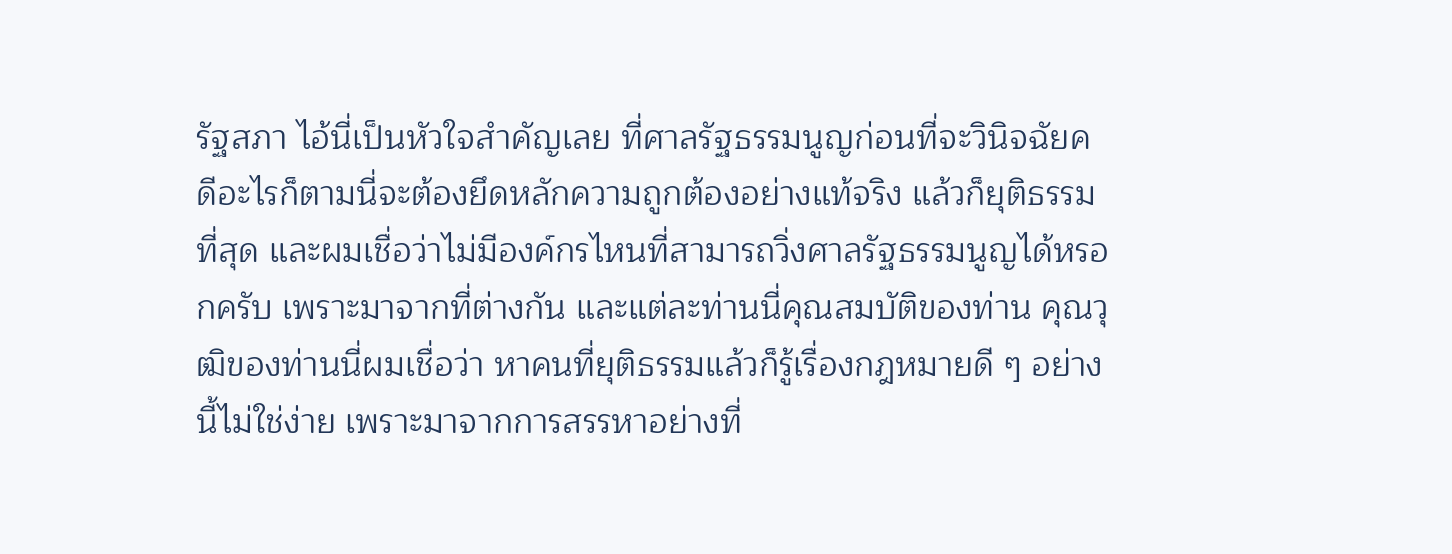รัฐสภา ไอ้นี่เป็นหัวใจสำคัญเลย ที่ศาลรัฐธรรมนูญก่อนที่จะวินิจฉัยคดีอะไรก็ตามนี่จะต้องยึดหลักความถูกต้องอย่างแท้จริง แล้วก็ยุติธรรมที่สุด และผมเชื่อว่าไม่มีองค์กรไหนที่สามารถวิ่งศาลรัฐธรรมนูญได้หรอกครับ เพราะมาจากที่ต่างกัน และแต่ละท่านนี่คุณสมบัติของท่าน คุณวุฒิของท่านนี่ผมเชื่อว่า หาคนที่ยุติธรรมแล้วก็รู้เรื่องกฎหมายดี ๆ อย่างนี้ไม่ใช่ง่าย เพราะมาจากการสรรหาอย่างที่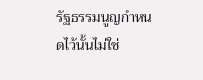รัฐธรรมนูญกำหนดไว้นั้นไม่ใช่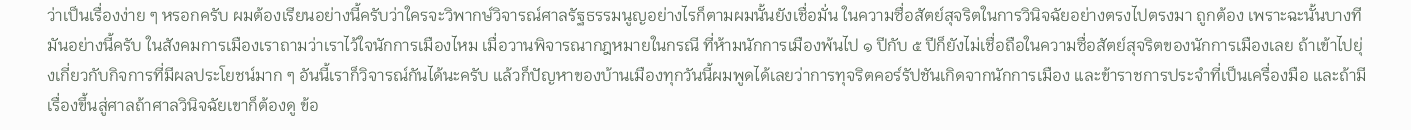ว่าเป็นเรื่องง่าย ๆ หรอกครับ ผมต้องเรียนอย่างนี้ครับว่าใครจะวิพากษ์วิจารณ์ศาลรัฐธรรมนูญอย่างไรก็ตามผมนั้นยังเชื่อมั่น ในความซื่อสัตย์สุจริตในการวินิจฉัยอย่างตรงไปตรงมา ถูกต้อง เพราะฉะนั้นบางทีมันอย่างนี้ครับ ในสังคมการเมืองเราถามว่าเราไว้ใจนักการเมืองไหม เมื่อวานพิจารณากฎหมายในกรณี ที่ห้ามนักการเมืองพ้นไป ๑ ปีกับ ๕ ปีก็ยังไม่เชื่อถือในความซื่อสัตย์สุจริตของนักการเมืองเลย ถ้าเข้าไปยุ่งเกี่ยวกับกิจการที่มีผลประโยชน์มาก ๆ อันนี้เราก็วิจารณ์กันได้นะครับ แล้วก็ปัญหาของบ้านเมืองทุกวันนี้ผมพูดได้เลยว่าการทุจริตคอร์รัปชันเกิดจากนักการเมือง และข้าราชการประจำที่เป็นเครื่องมือ และถ้ามีเรื่องขึ้นสู่ศาลถ้าศาลวินิจฉัยเขาก็ต้องดู ข้อ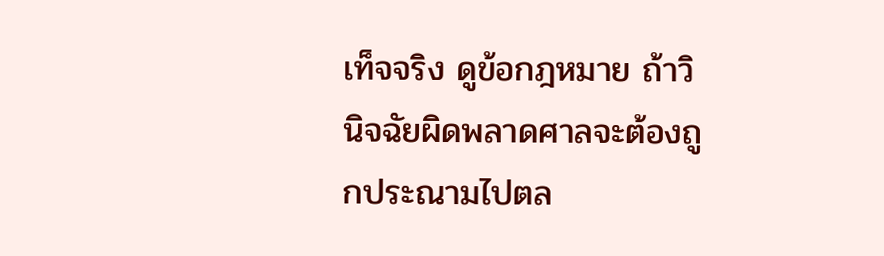เท็จจริง ดูข้อกฎหมาย ถ้าวินิจฉัยผิดพลาดศาลจะต้องถูกประณามไปตล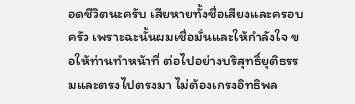อดชีวิตนะครับ เสียหายทั้งชื่อเสียงและครอบครัว เพราะฉะนั้นผมเชื่อมั่นและให้กำลังใจ ขอให้ท่านทำหน้าที่ ต่อไปอย่างบริสุทธิ์ยุติธรรมและตรงไปตรงมา ไม่ต้องเกรงอิทธิพล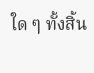ใด ๆ ทั้งสิ้น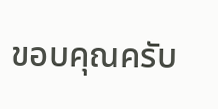ขอบคุณครับ